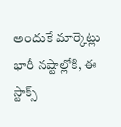అందుకే మార్కెట్లు భారీ నష్టాల్లోకి, ఈ స్టాక్స్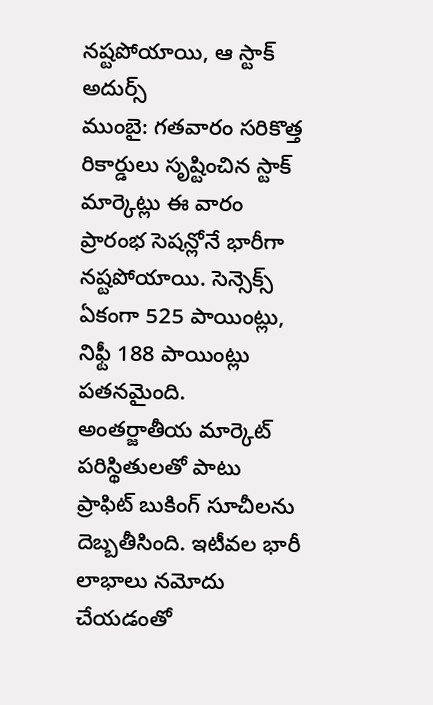నష్టపోయాయి, ఆ స్టాక్ అదుర్స్
ముంబై: గతవారం సరికొత్త రికార్డులు సృష్టించిన స్టాక్ మార్కెట్లు ఈ వారం ప్రారంభ సెషన్లోనే భారీగా నష్టపోయాయి. సెన్సెక్స్ ఏకంగా 525 పాయింట్లు, నిఫ్టీ 188 పాయింట్లు పతనమైంది. అంతర్జాతీయ మార్కెట్ పరిస్థితులతో పాటు ప్రాఫిట్ బుకింగ్ సూచీలను దెబ్బతీసింది. ఇటీవల భారీ లాభాలు నమోదు చేయడంతో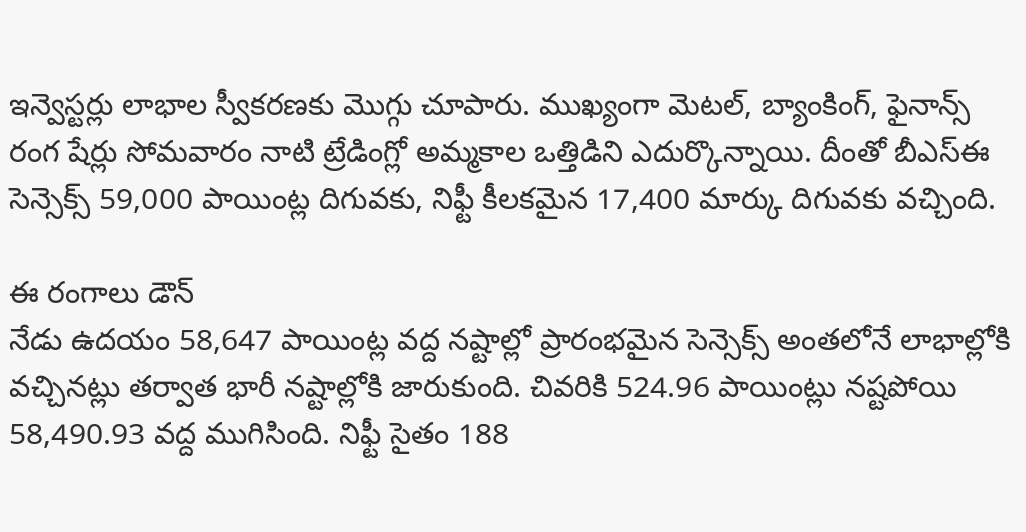ఇన్వెస్టర్లు లాభాల స్వీకరణకు మొగ్గు చూపారు. ముఖ్యంగా మెటల్, బ్యాంకింగ్, ఫైనాన్స్ రంగ షేర్లు సోమవారం నాటి ట్రేడింగ్లో అమ్మకాల ఒత్తిడిని ఎదుర్కొన్నాయి. దీంతో బీఎస్ఈ సెన్సెక్స్ 59,000 పాయింట్ల దిగువకు, నిఫ్టీ కీలకమైన 17,400 మార్కు దిగువకు వచ్చింది.

ఈ రంగాలు డౌన్
నేడు ఉదయం 58,647 పాయింట్ల వద్ద నష్టాల్లో ప్రారంభమైన సెన్సెక్స్ అంతలోనే లాభాల్లోకి వచ్చినట్లు తర్వాత భారీ నష్టాల్లోకి జారుకుంది. చివరికి 524.96 పాయింట్లు నష్టపోయి 58,490.93 వద్ద ముగిసింది. నిఫ్టీ సైతం 188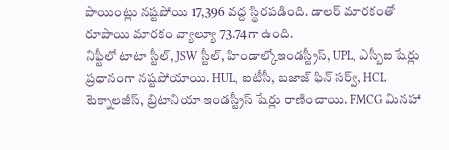పాయింట్లు నష్టపోయి 17,396 వద్ద స్థిరపడింది. డాలర్ మారకంతో రూపాయి మారకం వ్యాల్యూ 73.74గా ఉంది.
నిఫ్టీలో టాటా స్టీల్, JSW స్టీల్, హిండాల్కోఇండస్ట్రీస్, UPL, ఎస్బీఐ షేర్లు ప్రధానంగా నష్టపోయాయి. HUL, ఐటీసీ, బజాజ్ ఫిన్ సర్వ్, HCL టెక్నాలజీస్, బ్రిటానియా ఇండస్ట్రీస్ షేర్లు రాణించాయి. FMCG మినహా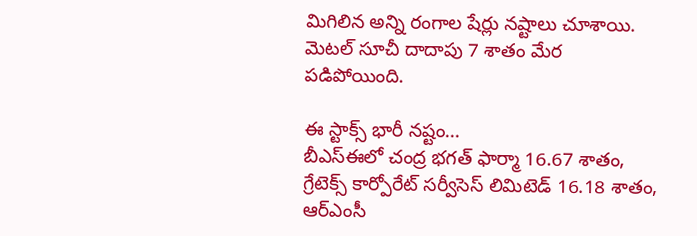మిగిలిన అన్ని రంగాల షేర్లు నష్టాలు చూశాయి. మెటల్ సూచీ దాదాపు 7 శాతం మేర పడిపోయింది.

ఈ స్టాక్స్ భారీ నష్టం...
బీఎస్ఈలో చంద్ర భగత్ ఫార్మా 16.67 శాతం, గ్రేటెక్స్ కార్పోరేట్ సర్వీసెస్ లిమిటెడ్ 16.18 శాతం, ఆర్ఎంసీ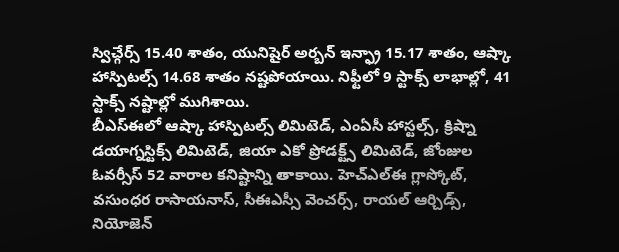స్విచ్గేర్స్ 15.40 శాతం, యునిషైర్ అర్బన్ ఇన్ఫ్రా 15.17 శాతం, ఆష్కా హాస్పిటల్స్ 14.68 శాతం నష్టపోయాయి. నిఫ్టీలో 9 స్టాక్స్ లాభాల్లో, 41 స్టాక్స్ నష్టాల్లో ముగిశాయి.
బీఎస్ఈలో ఆష్కా హాస్పిటల్స్ లిమిటెడ్, ఎంఏసీ హాస్టల్స్, క్రిష్నా డయాగ్నస్టిక్స్ లిమిటెడ్, జియా ఎకో ప్రోడక్ట్స్ లిమిటెడ్, జోంజుల ఓవర్సీస్ 52 వారాల కనిష్టాన్ని తాకాయి. హెచ్ఎల్ఈ గ్లాస్కోట్, వసుంధర రాసాయనాస్, సీఈఎస్సీ వెంచర్స్, రాయల్ ఆర్చిడ్స్, నియోజెన్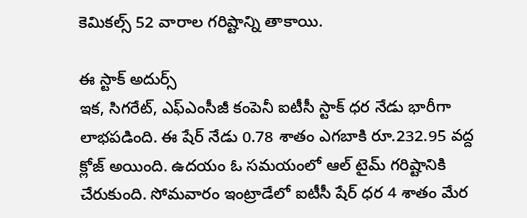కెమికల్స్ 52 వారాల గరిష్టాన్ని తాకాయి.

ఈ స్టాక్ అదుర్స్
ఇక, సిగరేట్, ఎఫ్ఎంసీజీ కంపెనీ ఐటీసీ స్టాక్ ధర నేడు భారీగా లాభపడింది. ఈ షేర్ నేడు 0.78 శాతం ఎగబాకి రూ.232.95 వద్ద క్లోజ్ అయింది. ఉదయం ఓ సమయంలో ఆల్ టైమ్ గరిష్టానికి చేరుకుంది. సోమవారం ఇంట్రాడేలో ఐటీసీ షేర్ ధర 4 శాతం మేర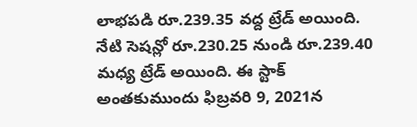లాభపడి రూ.239.35 వద్ద ట్రేడ్ అయింది. నేటి సెషన్లో రూ.230.25 నుండి రూ.239.40 మధ్య ట్రేడ్ అయింది. ఈ స్టాక్ అంతకుముందు ఫిబ్రవరి 9, 2021న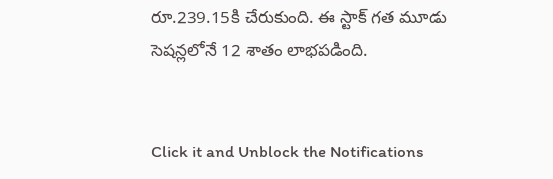రూ.239.15కి చేరుకుంది. ఈ స్టాక్ గత మూడు సెషన్లలోనే 12 శాతం లాభపడింది.


Click it and Unblock the Notifications